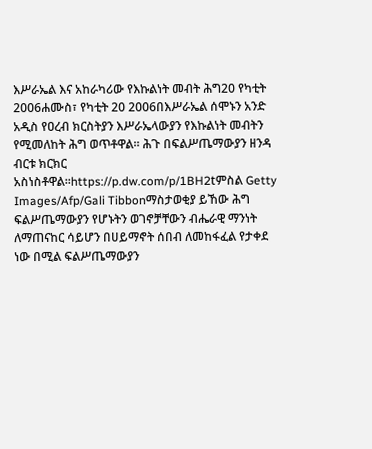እሥራኤል እና አከራካሪው የእኩልነት መብት ሕግ20 የካቲት 2006ሐሙስ፣ የካቲት 20 2006በእሥራኤል ሰሞኑን አንድ አዲስ የዐረብ ክርስትያን እሥራኤላውያን የእኩልነት መብትን የሚመለከት ሕግ ወጥቶዋል። ሕጉ በፍልሥጤማውያን ዘንዳ ብርቱ ክርክር አስነስቶዋል።https://p.dw.com/p/1BH2tምስል Getty Images/Afp/Gali Tibbonማስታወቂያ ይኸው ሕግ ፍልሥጤማውያን የሆኑትን ወገኖቻቸውን ብሔራዊ ማንነት ለማጠናከር ሳይሆን በሀይማኖት ሰበብ ለመከፋፈል የታቀደ ነው በሚል ፍልሥጤማውያን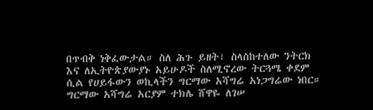በጥብቅ ነቅፈውታል። ስለ ሕጉ ይዘት፣ ስላስከተለው ንትርክ እና ለኢትዮጵያውያኑ አይሁዶች ስለሚኖረው ትርጓሜ ቀደም ሲል የሀይፋውን ወኪላችን ግርማው አሻግሬ አነጋግሬው ነበር። ግርማው አሻግሬ አርያም ተክሌ ሸዋዬ ለገሠ